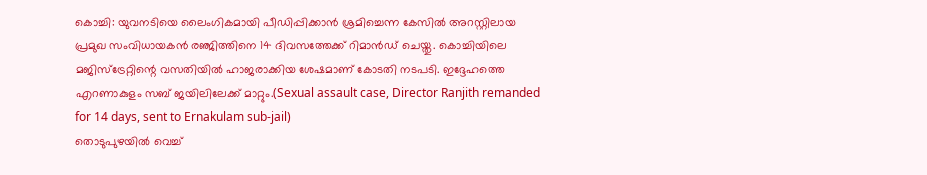കൊച്ചി: യുവനടിയെ ലൈംഗികമായി പീഡിപ്പിക്കാൻ ശ്രമിച്ചെന്ന കേസിൽ അറസ്റ്റിലായ പ്രമുഖ സംവിധായകൻ രഞ്ജിത്തിനെ 14 ദിവസത്തേക്ക് റിമാൻഡ് ചെയ്തു. കൊച്ചിയിലെ മജിസ്ട്രേറ്റിന്റെ വസതിയിൽ ഹാജരാക്കിയ ശേഷമാണ് കോടതി നടപടി. ഇദ്ദേഹത്തെ എറണാകുളം സബ് ജയിലിലേക്ക് മാറ്റും.(Sexual assault case, Director Ranjith remanded for 14 days, sent to Ernakulam sub-jail)
തൊടുപുഴയിൽ വെച്ച്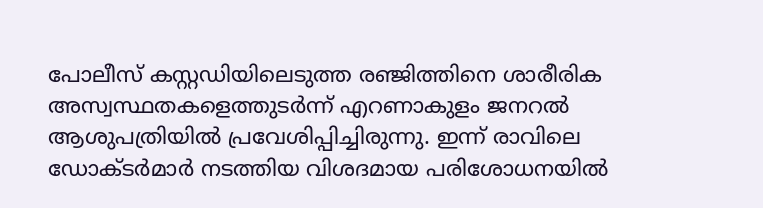പോലീസ് കസ്റ്റഡിയിലെടുത്ത രഞ്ജിത്തിനെ ശാരീരിക അസ്വസ്ഥതകളെത്തുടർന്ന് എറണാകുളം ജനറൽ ആശുപത്രിയിൽ പ്രവേശിപ്പിച്ചിരുന്നു. ഇന്ന് രാവിലെ ഡോക്ടർമാർ നടത്തിയ വിശദമായ പരിശോധനയിൽ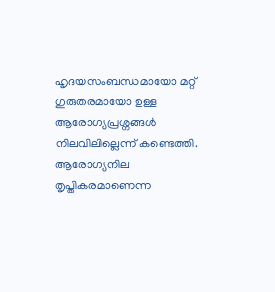ഹൃദയസംബന്ധമായോ മറ്റ് ഗുരുതരമായോ ഉള്ള ആരോഗ്യപ്രശ്നങ്ങൾ നിലവിലില്ലെന്ന് കണ്ടെത്തി.
ആരോഗ്യനില തൃപ്തികരമാണെന്ന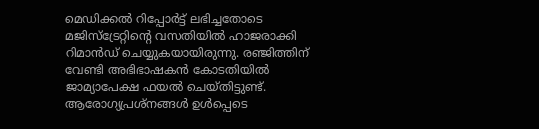മെഡിക്കൽ റിപ്പോർട്ട് ലഭിച്ചതോടെ മജിസ്ട്രേറ്റിന്റെ വസതിയിൽ ഹാജരാക്കി റിമാൻഡ് ചെയ്യുകയായിരുന്നു. രഞ്ജിത്തിന് വേണ്ടി അഭിഭാഷകൻ കോടതിയിൽ ജാമ്യാപേക്ഷ ഫയൽ ചെയ്തിട്ടുണ്ട്. ആരോഗ്യപ്രശ്നങ്ങൾ ഉൾപ്പെടെ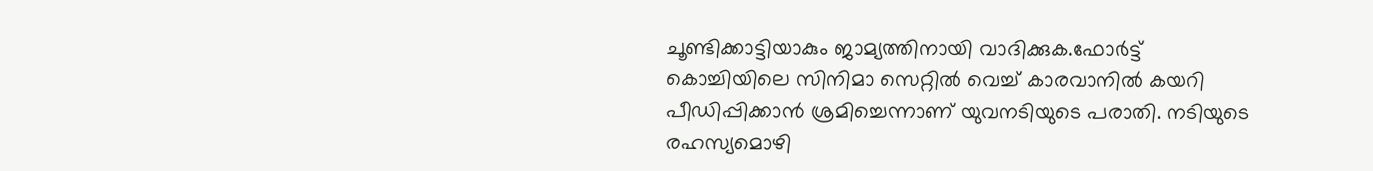ചൂണ്ടിക്കാട്ടിയാകും ജാമ്യത്തിനായി വാദിക്കുക.ഫോർട്ട് കൊച്ചിയിലെ സിനിമാ സെറ്റിൽ വെച്ച് കാരവാനിൽ കയറി പീഡിപ്പിക്കാൻ ശ്രമിച്ചെന്നാണ് യുവനടിയുടെ പരാതി. നടിയുടെ രഹസ്യമൊഴി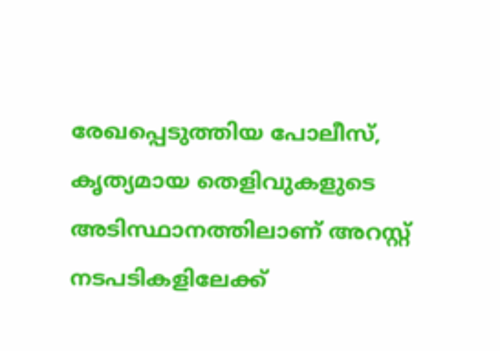രേഖപ്പെടുത്തിയ പോലീസ്, കൃത്യമായ തെളിവുകളുടെ അടിസ്ഥാനത്തിലാണ് അറസ്റ്റ് നടപടികളിലേക്ക്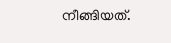നീങ്ങിയത്.